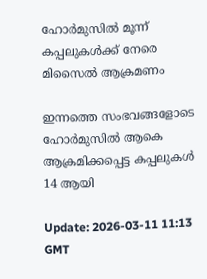ഹോര്‍മുസില്‍ മൂന്ന് കപ്പലുകള്‍ക്ക് നേരെ മിസൈല്‍ ആക്രമണം

ഇന്നത്തെ സംഭവങ്ങളോടെ ഹോര്‍മുസില്‍ ആകെ ആക്രമിക്കപ്പെട്ട കപ്പലുകള്‍ 14 ആയി

Update: 2026-03-11 11:13 GMT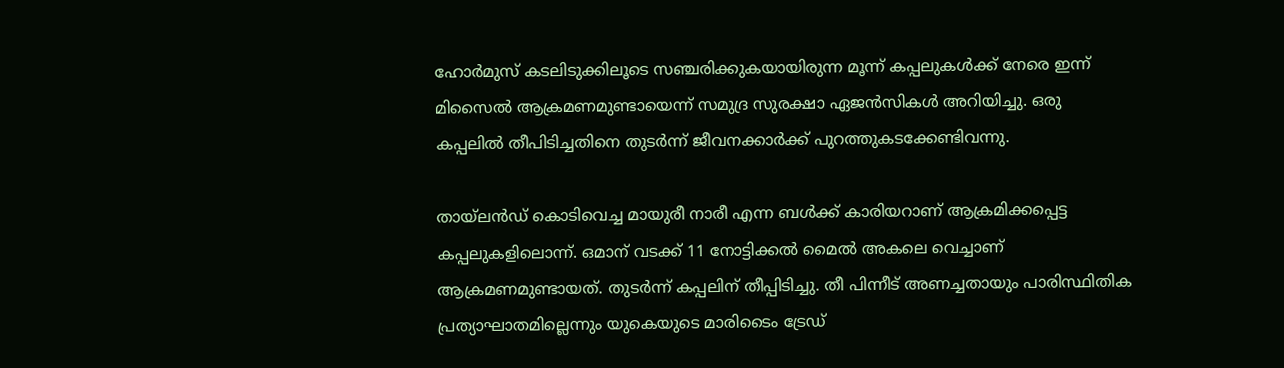ഹോര്‍മുസ് കടലിടുക്കിലൂടെ സഞ്ചരിക്കുകയായിരുന്ന മൂന്ന് കപ്പലുകള്‍ക്ക് നേരെ ഇന്ന് മിസൈല്‍ ആക്രമണമുണ്ടായെന്ന് സമുദ്ര സുരക്ഷാ ഏജന്‍സികള്‍ അറിയിച്ചു. ഒരു കപ്പലില്‍ തീപിടിച്ചതിനെ തുടര്‍ന്ന് ജീവനക്കാര്‍ക്ക് പുറത്തുകടക്കേണ്ടിവന്നു.

തായ്‌ലന്‍ഡ് കൊടിവെച്ച മായുരീ നാരീ എന്ന ബള്‍ക്ക് കാരിയറാണ് ആക്രമിക്കപ്പെട്ട കപ്പലുകളിലൊന്ന്. ഒമാന് വടക്ക് 11 നോട്ടിക്കല്‍ മൈല്‍ അകലെ വെച്ചാണ് ആക്രമണമുണ്ടായത്. തുടര്‍ന്ന് കപ്പലിന് തീപ്പിടിച്ചു. തീ പിന്നീട് അണച്ചതായും പാരിസ്ഥിതിക പ്രത്യാഘാതമില്ലെന്നും യുകെയുടെ മാരിടൈം ട്രേഡ്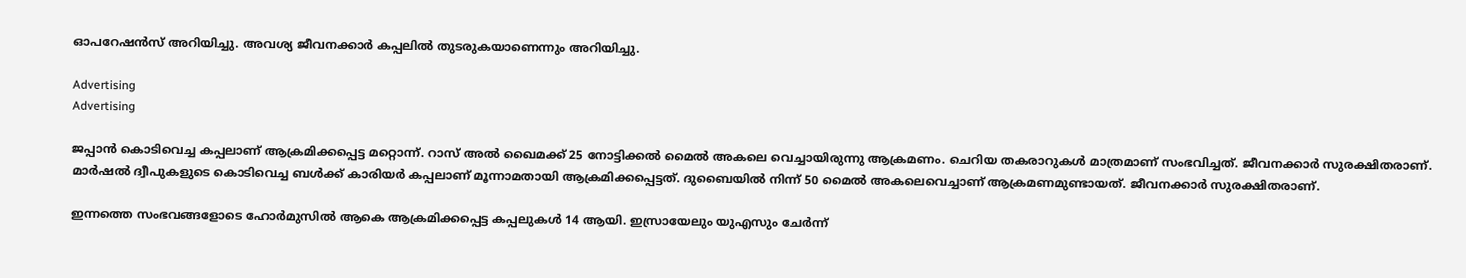ഓപറേഷന്‍സ് അറിയിച്ചു. അവശ്യ ജീവനക്കാര്‍ കപ്പലില്‍ തുടരുകയാണെന്നും അറിയിച്ചു.

Advertising
Advertising

ജപ്പാന്‍ കൊടിവെച്ച കപ്പലാണ് ആക്രമിക്കപ്പെട്ട മറ്റൊന്ന്. റാസ് അല്‍ ഖൈമക്ക് 25 നോട്ടിക്കല്‍ മൈല്‍ അകലെ വെച്ചായിരുന്നു ആക്രമണം. ചെറിയ തകരാറുകള്‍ മാത്രമാണ് സംഭവിച്ചത്. ജീവനക്കാര്‍ സുരക്ഷിതരാണ്. മാര്‍ഷല്‍ ദ്വീപുകളുടെ കൊടിവെച്ച ബള്‍ക്ക് കാരിയര്‍ കപ്പലാണ് മൂന്നാമതായി ആക്രമിക്കപ്പെട്ടത്. ദുബൈയില്‍ നിന്ന് 50 മൈല്‍ അകലെവെച്ചാണ് ആക്രമണമുണ്ടായത്. ജീവനക്കാര്‍ സുരക്ഷിതരാണ്.

ഇന്നത്തെ സംഭവങ്ങളോടെ ഹോര്‍മുസില്‍ ആകെ ആക്രമിക്കപ്പെട്ട കപ്പലുകള്‍ 14 ആയി. ഇസ്രായേലും യുഎസും ചേര്‍ന്ന്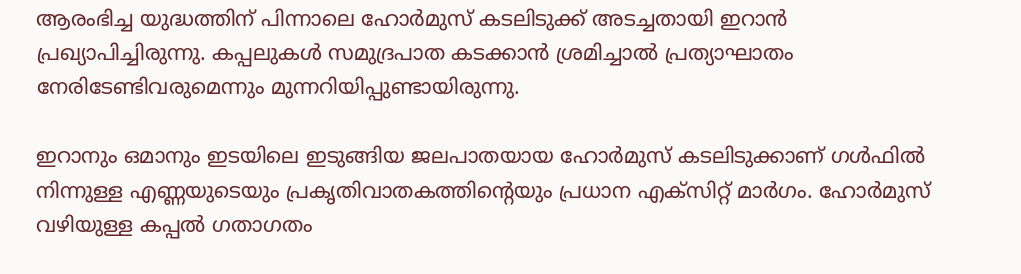ആരംഭിച്ച യുദ്ധത്തിന് പിന്നാലെ ഹോര്‍മുസ് കടലിടുക്ക് അടച്ചതായി ഇറാന്‍ പ്രഖ്യാപിച്ചിരുന്നു. കപ്പലുകള്‍ സമുദ്രപാത കടക്കാന്‍ ശ്രമിച്ചാല്‍ പ്രത്യാഘാതം നേരിടേണ്ടിവരുമെന്നും മുന്നറിയിപ്പുണ്ടായിരുന്നു.

ഇറാനും ഒമാനും ഇടയിലെ ഇടുങ്ങിയ ജലപാതയായ ഹോര്‍മുസ് കടലിടുക്കാണ് ഗള്‍ഫില്‍ നിന്നുള്ള എണ്ണയുടെയും പ്രകൃതിവാതകത്തിന്റെയും പ്രധാന എക്സിറ്റ് മാര്‍ഗം. ഹോര്‍മുസ് വഴിയുള്ള കപ്പല്‍ ഗതാഗതം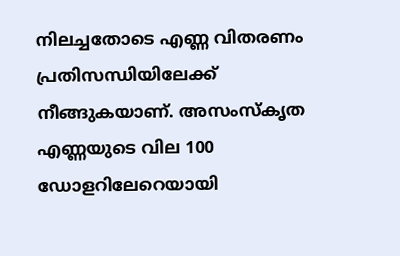നിലച്ചതോടെ എണ്ണ വിതരണം പ്രതിസന്ധിയിലേക്ക് നീങ്ങുകയാണ്. അസംസ്‌കൃത എണ്ണയുടെ വില 100 ഡോളറിലേറെയായി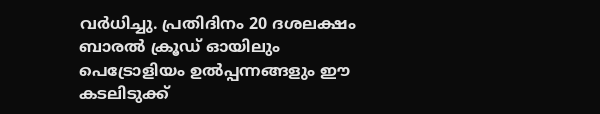വര്‍ധിച്ചു. പ്രതിദിനം 20 ദശലക്ഷം ബാരല്‍ ക്രൂഡ് ഓയിലും പെട്രോളിയം ഉല്‍പ്പന്നങ്ങളും ഈ കടലിടുക്ക്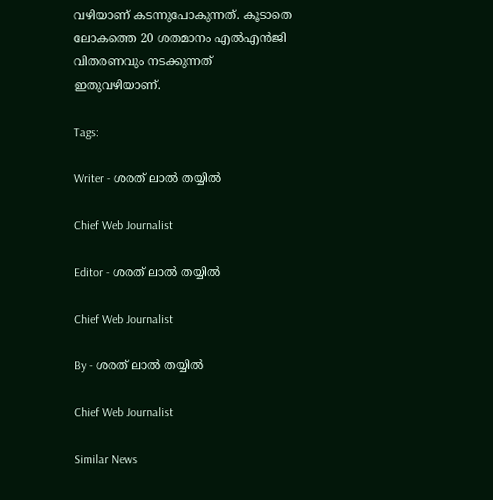വഴിയാണ് കടന്നുപോകുന്നത്. കൂടാതെ ലോകത്തെ 20 ശതമാനം എല്‍എന്‍ജി വിതരണവും നടക്കുന്നത് ഇതുവഴിയാണ്.

Tags:

Writer - ശരത് ലാൽ തയ്യിൽ

Chief Web Journalist

Editor - ശരത് ലാൽ തയ്യിൽ

Chief Web Journalist

By - ശരത് ലാൽ തയ്യിൽ

Chief Web Journalist

Similar News